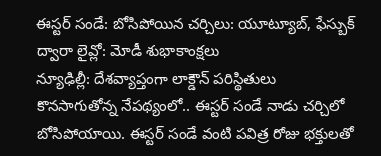ఈస్టర్ సండే: బోసిపోయిన చర్చిలు: యూట్యూబ్, ఫేస్బుక్ ద్వారా లైవ్లో: మోడీ శుభాకాంక్షలు
న్యూఢిల్లీ: దేశవ్యాప్తంగా లాక్డౌన్ పరిస్థితులు కొనసాగుతోన్న నేపథ్యంలో.. ఈస్టర్ సండే నాడు చర్చిలో బోసిపోయాయి. ఈస్టర్ సండే వంటి పవిత్ర రోజు భక్తులతో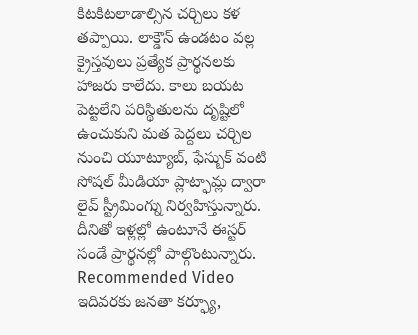కిటకిటలాడాల్సిన చర్చిలు కళ తప్పాయి. లాక్డౌన్ ఉండటం వల్ల క్రైస్తవులు ప్రత్యేక ప్రార్థనలకు హాజరు కాలేదు. కాలు బయట పెట్టలేని పరిస్థితులను దృష్టిలో ఉంచుకుని మత పెద్దలు చర్చిల నుంచి యూట్యూబ్, ఫేస్బుక్ వంటి సోషల్ మీడియా ప్లాట్ఫామ్ల ద్వారా లైవ్ స్ట్రీమింగ్ను నిర్వహిస్తున్నారు. దీనితో ఇళ్లల్లో ఉంటూనే ఈస్టర్ సండే ప్రార్థనల్లో పాల్గొంటున్నారు.
Recommended Video
ఇదివరకు జనతా కర్ఫ్యూ,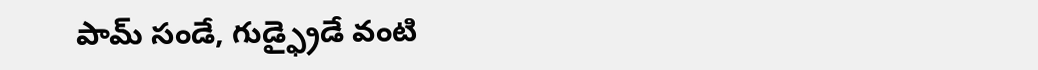పామ్ సండే, గుడ్ఫ్రైడే వంటి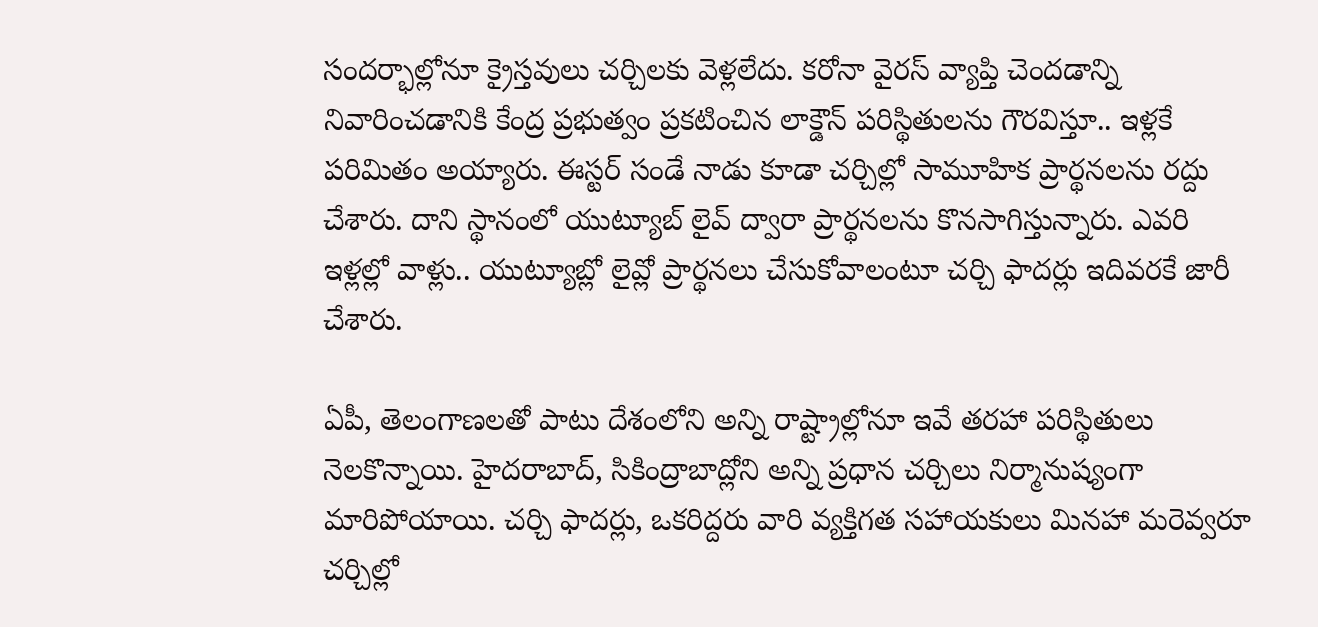సందర్భాల్లోనూ క్రైస్తవులు చర్చిలకు వెళ్లలేదు. కరోనా వైరస్ వ్యాప్తి చెందడాన్ని నివారించడానికి కేంద్ర ప్రభుత్వం ప్రకటించిన లాక్డౌన్ పరిస్థితులను గౌరవిస్తూ.. ఇళ్లకే పరిమితం అయ్యారు. ఈస్టర్ సండే నాడు కూడా చర్చిల్లో సామూహిక ప్రార్థనలను రద్దు చేశారు. దాని స్థానంలో యుట్యూబ్ లైవ్ ద్వారా ప్రార్థనలను కొనసాగిస్తున్నారు. ఎవరి ఇళ్లల్లో వాళ్లు.. యుట్యూబ్లో లైవ్లో ప్రార్థనలు చేసుకోవాలంటూ చర్చి ఫాదర్లు ఇదివరకే జారీ చేశారు.

ఏపీ, తెలంగాణలతో పాటు దేశంలోని అన్ని రాష్ట్రాల్లోనూ ఇవే తరహా పరిస్థితులు నెలకొన్నాయి. హైదరాబాద్, సికింద్రాబాద్లోని అన్ని ప్రధాన చర్చిలు నిర్మానుష్యంగా మారిపోయాయి. చర్చి ఫాదర్లు, ఒకరిద్దరు వారి వ్యక్తిగత సహాయకులు మినహా మరెవ్వరూ చర్చిల్లో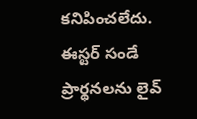కనిపించలేదు. ఈస్టర్ సండే ప్రార్థనలను లైవ్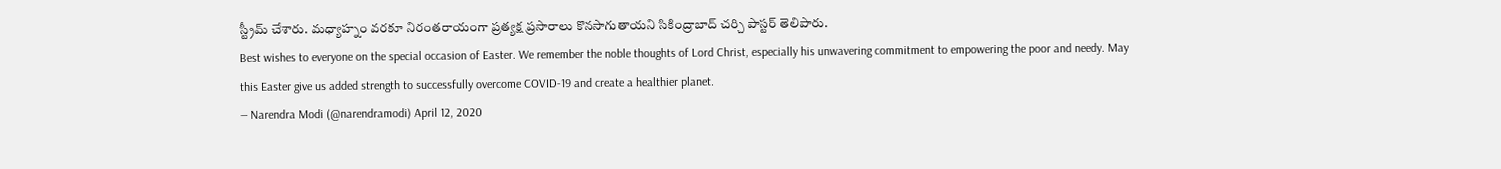స్ట్రీమ్ చేశారు. మధ్యాహ్నం వరకూ నిరంతరాయంగా ప్రత్యక్ష ప్రసారాలు కొనసాగుతాయని సికింద్రాబాద్ చర్చి పాస్టర్ తెలిపారు.
Best wishes to everyone on the special occasion of Easter. We remember the noble thoughts of Lord Christ, especially his unwavering commitment to empowering the poor and needy. May this Easter give us added strength to successfully overcome COVID-19 and create a healthier planet.
— Narendra Modi (@narendramodi) April 12, 2020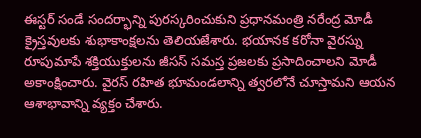ఈస్టర్ సండే సందర్భాన్ని పురస్కరించుకుని ప్రధానమంత్రి నరేంద్ర మోడీ క్రైస్తవులకు శుభాకాంక్షలను తెలియజేశారు. భయానక కరోనా వైరస్ను రూపుమాపే శక్తియుక్తులను జీసస్ సమస్త ప్రజలకు ప్రసాదించాలని మోడీ అకాంక్షించారు. వైరస్ రహిత భూమండలాన్ని త్వరలోనే చూస్తామని ఆయన ఆశాభావాన్ని వ్యక్తం చేశారు.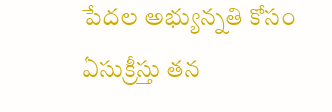పేదల అభ్యున్నతి కోసం ఏసుక్రీస్తు తన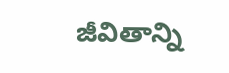జీవితాన్ని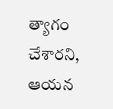త్యాగం చేశారని, ఆయన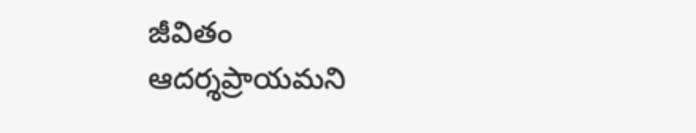జీవితం ఆదర్శప్రాయమని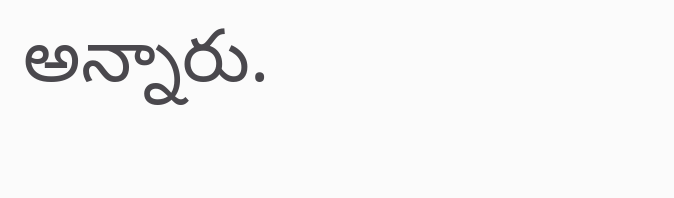అన్నారు.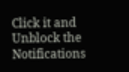Click it and Unblock the Notifications